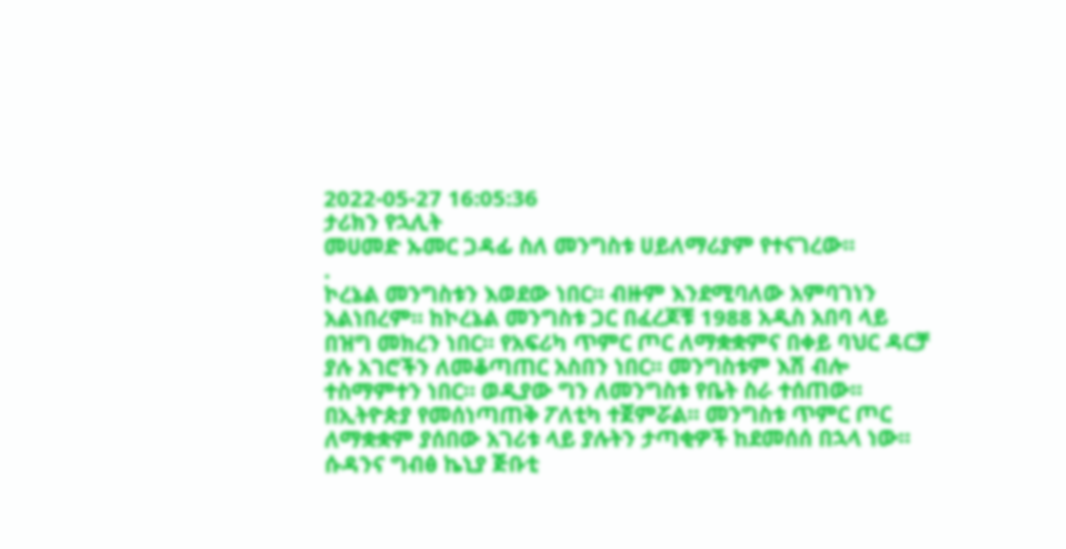2022-05-27 16:05:36
ታሪክን የኋሊት
መሀመድ ኡመር ጋዳፊ ስለ መንግስቱ ሀይለማሪያም የተናገረው።
.
ኮረኔል መንግስቱን እወደው ነበር። ብዙም እንደሚባለው አምባገነን አልነበረም። ከኮረኔል መንግስቱ ጋር በፈረጆቹ 1988 አዲስ አበባ ላይ በዝግ መክረን ነበር። የአፍሪካ ጥምር ጦር ለማቋቋምና በቀይ ባህር ዳርቻ ያሉ አገሮችን ለመቆጣጠር አስበን ነበር። መንግስቱም እሽ ብሎ ተስማምተን ነበር። ወዲያው ግን ለመንግስቱ የቤት ስራ ተሰጠው።
በኢትዮጵያ የመሰነጣጠቅ ፖለቲካ ተጀምሯል። መንግስቱ ጥምር ጦር ለማቋቋም ያሰበው አገሪቱ ላይ ያሉትን ታጣቂዎች ከደመሰሰ በኋላ ነው። ሱዳንና ግብፅ ኬኒያ ጅቡቲ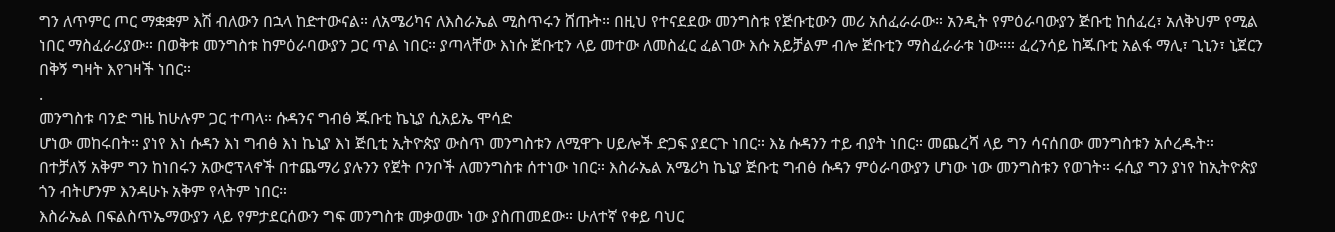ግን ለጥምር ጦር ማቋቋም እሽ ብለውን በኋላ ከድተውናል። ለአሜሪካና ለእስራኤል ሚስጥሩን ሸጡት። በዚህ የተናደደው መንግስቱ የጅቡቲውን መሪ አሰፈራራው። አንዲት የምዕራባውያን ጅቡቲ ከሰፈረ፣ አለቅህም የሚል ነበር ማስፈራሪያው። በወቅቱ መንግስቱ ከምዕራባውያን ጋር ጥል ነበር። ያጣላቸው እነሱ ጅቡቲን ላይ መተው ለመስፈር ፈልገው እሱ አይቻልም ብሎ ጅቡቲን ማስፈራራቱ ነው።። ፈረንሳይ ከጁቡቲ አልፋ ማሊ፣ ጊኒን፣ ኒጀርን በቅኝ ግዛት እየገዛች ነበር።
.
መንግስቱ ባንድ ግዜ ከሁሉም ጋር ተጣላ። ሱዳንና ግብፅ ጁቡቲ ኬኒያ ሲአይኤ ሞሳድ
ሆነው መከሩበት። ያነየ እነ ሱዳን እነ ግብፅ እነ ኬኒያ እነ ጅቢቲ ኢትዮጵያ ውስጥ መንግስቱን ለሚዋጉ ሀይሎች ድጋፍ ያደርጉ ነበር። እኔ ሱዳንን ተይ ብያት ነበር። መጨረሻ ላይ ግን ሳናሰበው መንግስቱን አሶረዱት። በተቻለኝ አቅም ግን ከነበሩን አውሮፕላኖች በተጨማሪ ያሉንን የጀት ቦንቦች ለመንግስቱ ሰተነው ነበር። እስራኤል አሜሪካ ኬኒያ ጅቡቲ ግብፅ ሱዳን ምዕራባውያን ሆነው ነው መንግስቱን የወገት። ሩሲያ ግን ያነየ ከኢትዮጵያ ጎን ብትሆንም እንዳሁኑ አቅም የላትም ነበር።
እስራኤል በፍልስጥኤማውያን ላይ የምታደርሰውን ግፍ መንግስቱ መቃወሙ ነው ያስጠመደው። ሁለተኛ የቀይ ባህር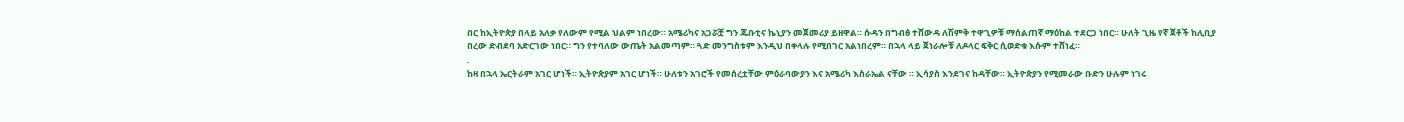በር ከኢትዮጵያ በላይ አለቃ የለውም የሚል ህልም ነበረው። አሜሪካና አጋሯቿ ግን ጁቡቲና ኬኒያን መጀመሪያ ይዘዋል። ሱዳን በግብፅ ተሸውዳ ለሽምቅ ተዋጊዎቹ ማሰልጠኛ ማዕከል ተደርጋ ነበር። ሁለት ጊዜ የኛ ጀቶች ከሊቢያ በረው ድብደባ አድርገው ነበር። ግን የተባለው ውጤት አልመጣም። ጓድ መንግስቱም እንዲህ በቀላሉ የሚበገር አልነበረም። በኋላ ላይ ጀነራሎቹ ለዶላር ፍቅር ሲወድቁ እሱም ተሸነፈ።
.
ከዛ በኋላ ኤርትራም አገር ሆነች። ኢትዮጵያም አገር ሆነች። ሁለቱን አገሮች የመሰረቷቸው ምዕራባውያን እና አሜሪካ እስራኤል ናቸው ። ኢሳያስ እንደገና ከዳቸው። ኢትዮጵያን የሚመራው ቡድን ሁሉም ነገሩ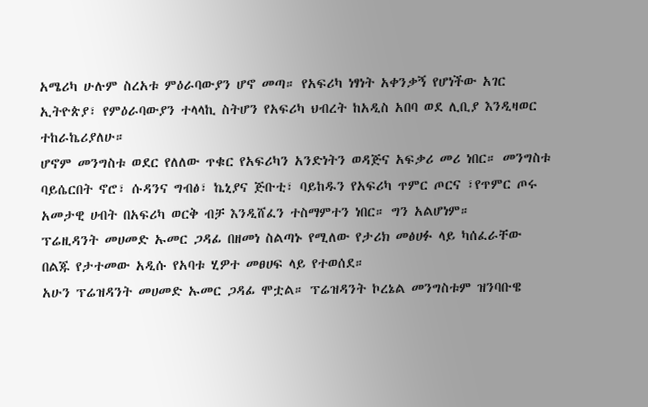አሜሪካ ሁሉም ስረአቱ ምዕራባውያን ሆኖ መጣ። የአፍሪካ ነፃነት አቀንቃኝ የሆነችው አገር ኢትዮጵያ፣ የምዕራባውያን ተላላኪ ስትሆን የአፍሪካ ህብረት ከአዲስ አበባ ወደ ሊቢያ እንዲዛወር ተከራኬሪያለሁ።
ሆኖም መንግስቱ ወደር የለለው ጥቁር የአፍሪካን አንድነትን ወዳጅና አፍቃሪ መሪ ነበር። መንግስቱ ባይሴርበት ኖሮ፣ ሱዳንና ግብፅ፣ ኬኒያና ጅቡቲ፣ ባይከዱን የአፍሪካ ጥምር ጦርና ፣የጥምር ጦሩ አመታዊ ሀብት በአፍሪካ ወርቅ ብቻ እንዲሸፈን ተስማምተን ነበር። ግን አልሆነም።
ፕሬዚዳንት መሀመድ ኡመር ጋዳፊ በዘመነ ስልጣኑ የሚለው የታሪክ መፅሀፉ ላይ ካሰፈራቸው በልጁ የታተመው አዲሱ የአባቱ ሂዎተ መፀሀፍ ላይ የተወሰደ።
አሁን ፕሬዝዳንት መሀመድ ኡመር ጋዳፊ ሞቷል። ፕሬዝዳንት ኮረኔል መንግስቱም ዝንባቡዌ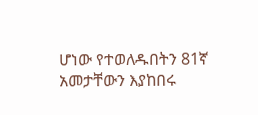ሆነው የተወለዱበትን 81ኛ አመታቸውን እያከበሩ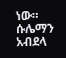ነው።
ሱሌማን አብደላ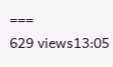===
629 views13:05